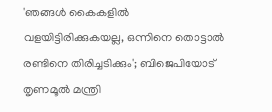'ഞങ്ങൾ കൈകളിൽ വളയിട്ടിരിക്കുകയല്ല, ഒന്നിനെ തൊട്ടാൽ രണ്ടിനെ തിരിച്ചടിക്കും'; ബിജെപിയോട് തൃണമൂൽ മന്ത്രി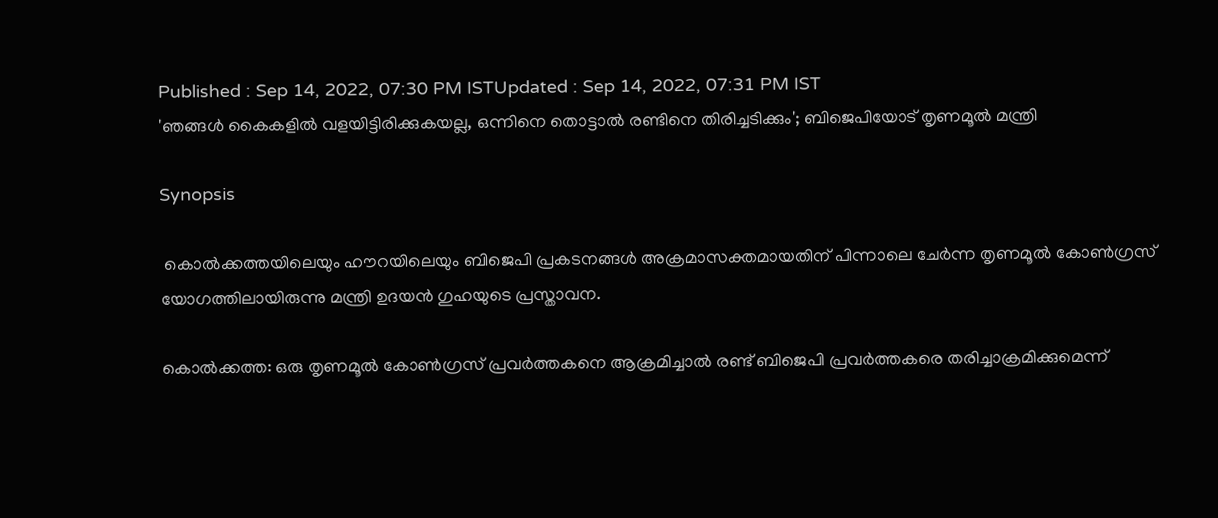Published : Sep 14, 2022, 07:30 PM ISTUpdated : Sep 14, 2022, 07:31 PM IST
'ഞങ്ങൾ കൈകളിൽ വളയിട്ടിരിക്കുകയല്ല, ഒന്നിനെ തൊട്ടാൽ രണ്ടിനെ തിരിച്ചടിക്കും'; ബിജെപിയോട് തൃണമൂൽ മന്ത്രി

Synopsis

 കൊൽക്കത്തയിലെയും ഹൗറയിലെയും ബിജെപി പ്രകടനങ്ങൾ അക്രമാസക്തമായതിന് പിന്നാലെ ചേർന്ന തൃണമൂൽ കോൺഗ്രസ് യോഗത്തിലായിരുന്നു മന്ത്രി ഉദയൻ ഗുഹയുടെ പ്രസ്താവന.

കൊൽക്കത്ത: ഒരു തൃണമൂൽ കോൺഗ്രസ് പ്രവർത്തകനെ ആക്രമിച്ചാൽ രണ്ട് ബിജെപി പ്രവർത്തകരെ തരിച്ചാക്രമിക്കുമെന്ന്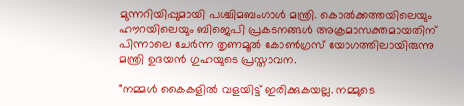മുന്നറിയിപ്പുമായി പശ്ചിമബംഗാൾ മന്ത്രി. കൊൽക്കത്തയിലെയും ഹൗറയിലെയും ബിജെപി പ്രകടനങ്ങൾ അക്രമാസക്തമായതിന് പിന്നാലെ ചേർന്ന തൃണമൂൽ കോൺഗ്രസ് യോഗത്തിലായിരുന്നു മന്ത്രി ഉദയൻ ഗുഹയുടെ പ്രസ്താവന.

"നമ്മൾ കൈകളിൽ വളയിട്ട് ഇരിക്കുകയല്ല. നമ്മുടെ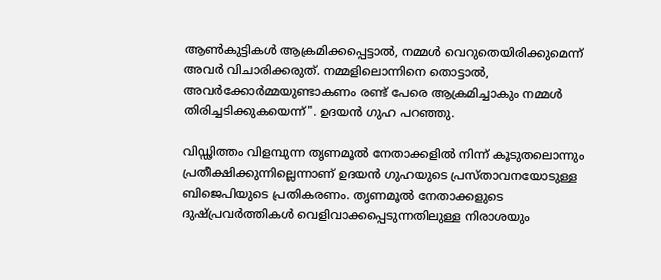ആൺകുട്ടികൾ ആക്രമിക്കപ്പെട്ടാൽ, നമ്മൾ വെറുതെയിരിക്കുമെന്ന് അവർ വിചാരിക്കരുത്. നമ്മളിലൊന്നിനെ തൊട്ടാൽ, അവർക്കോർമ്മയുണ്ടാകണം രണ്ട് പേരെ ആക്രമിച്ചാകും നമ്മൾ തിരിച്ചടിക്കുകയെന്ന്". ഉദയൻ ഗുഹ പറഞ്ഞു.

വിഡ്ഢിത്തം വിളമ്പുന്ന തൃണമൂൽ നേതാക്കളിൽ നിന്ന് കൂടുതലൊന്നും പ്രതീക്ഷിക്കുന്നില്ലെന്നാണ് ഉദയൻ ഗുഹയുടെ പ്രസ്താവനയോടുള്ള ബിജെപിയുടെ പ്രതികരണം. തൃണമൂൽ നേതാക്കളുടെ ദുഷ്പ്രവർത്തികൾ വെളിവാക്കപ്പെടുന്നതിലുള്ള നിരാശയും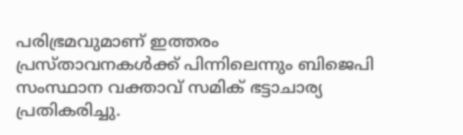പരിഭ്രമവുമാണ് ഇത്തരം പ്രസ്താവനകൾക്ക് പിന്നിലെന്നും ബിജെപി സംസ്ഥാന വക്താവ് സമിക് ഭട്ടാചാര്യ പ്രതികരിച്ചു.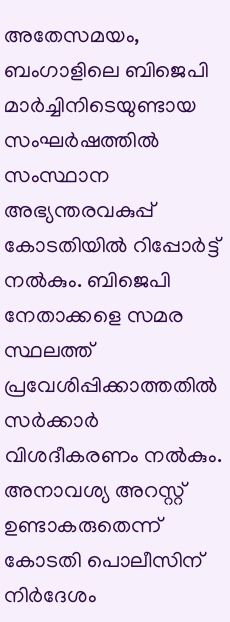അതേസമയം, ബംഗാളിലെ ബിജെപി മാർച്ചിനിടെയുണ്ടായ സംഘര്‍ഷത്തില്‍ സംസ്ഥാന അഭ്യന്തരവകുപ്പ് കോടതിയില്‍ റിപ്പോര്‍ട്ട് നല്‍കും. ബിജെപി നേതാക്കളെ സമര സ്ഥലത്ത് പ്രവേശിപ്പിക്കാത്തതില്‍ സർക്കാര്‍ വിശദീകരണം നല്‍കും. അനാവശ്യ അറസ്റ്റ് ഉണ്ടാകരുതെന്ന് കോടതി പൊലീസിന് നിർദേശം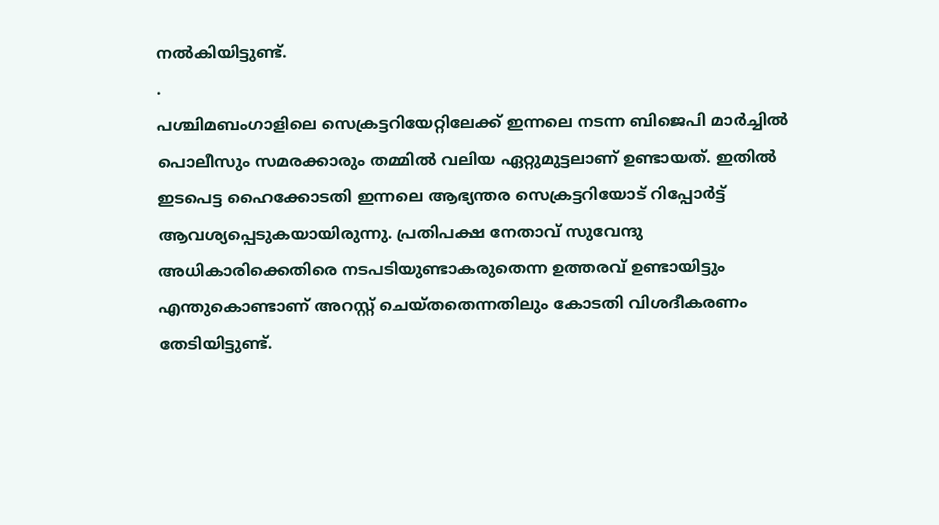നല്‍കിയിട്ടുണ്ട്.
.
പശ്ചിമബംഗാളിലെ സെക്രട്ടറിയേറ്റിലേക്ക് ഇന്നലെ നടന്ന ബിജെപി മാർ‍ച്ചില്‍ പൊലീസും സമരക്കാരും തമ്മില്‍ വലിയ ഏറ്റുമുട്ടലാണ് ഉണ്ടായത്. ഇതിൽ  ഇടപെട്ട ഹൈക്കോടതി ഇന്നലെ ആഭ്യന്തര സെക്രട്ടറിയോട് റിപ്പോര്‍ട്ട് ആവശ്യപ്പെടുകയായിരുന്നു. പ്രതിപക്ഷ നേതാവ് സുവേന്ദു അധികാരിക്കെതിരെ നടപടിയുണ്ടാകരുതെന്ന ഉത്തരവ് ഉണ്ടായിട്ടും എന്തുകൊണ്ടാണ് അറസ്റ്റ് ചെയ്തതെന്നതിലും കോടതി വിശദീകരണം തേടിയിട്ടുണ്ട്.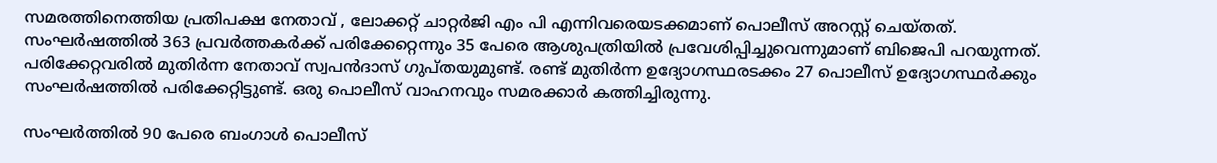സമരത്തിനെത്തിയ പ്രതിപക്ഷ നേതാവ് , ലോക്കറ്റ് ചാറ്റർജി എം പി എന്നിവരെയടക്കമാണ് പൊലീസ് അറസ്റ്റ് ചെയ്തത്.  സംഘര്‍ഷത്തില്‍ 363 പ്രവർത്തകർക്ക് പരിക്കേറ്റെന്നും 35 പേരെ ആശുപത്രിയില്‍ പ്രവേശിപ്പിച്ചുവെന്നുമാണ് ബിജെപി പറയുന്നത്. പരിക്കേറ്റവരില്‍ മുതിര്‍ന്ന നേതാവ് സ്വപൻദാസ് ഗുപ്തയുമുണ്ട്. രണ്ട് മുതിര്‍ന്ന ഉദ്യോഗസ്ഥരടക്കം 27 പൊലീസ് ഉദ്യോഗസ്ഥര്‍ക്കും സംഘര്‍ഷത്തില്‍ പരിക്കേറ്റിട്ടുണ്ട്. ഒരു പൊലീസ് വാഹനവും സമരക്കാര്‍ കത്തിച്ചിരുന്നു.

സംഘർത്തില്‍ 90 പേരെ ബംഗാള്‍ പൊലീസ്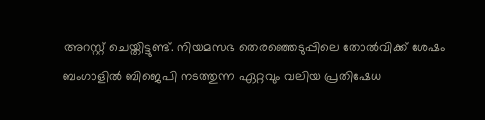അറസ്റ്റ് ചെയ്തിട്ടുണ്ട്. നിയമസഭ തെരഞ്ഞെടുപ്പിലെ തോല്‍വിക്ക് ശേഷം ബംഗാളിൽ ബിജെപി നടത്തുന്ന ഏറ്റവും വലിയ പ്രതിഷേധ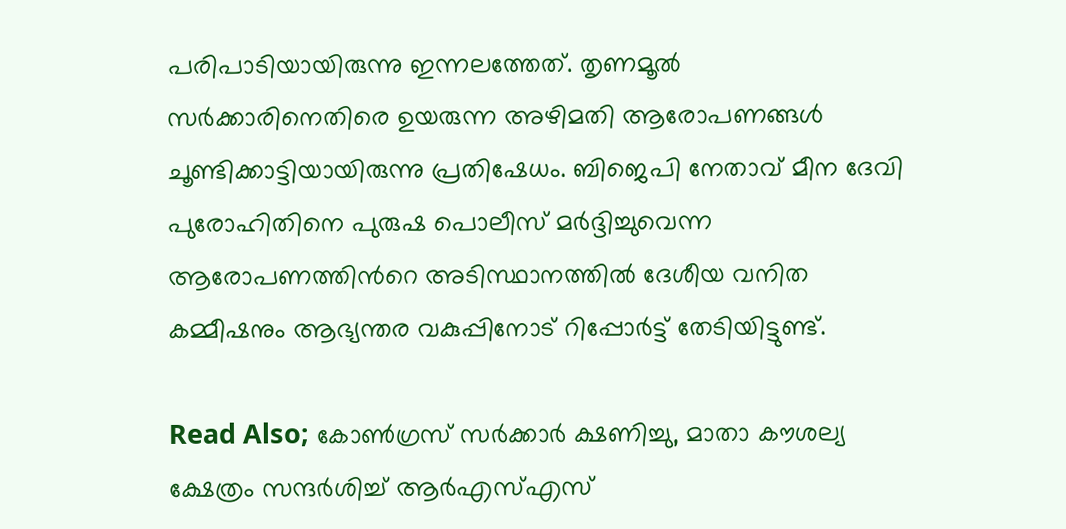പരിപാടിയായിരുന്നു ഇന്നലത്തേത്. തൃണമൂല്‍ സർക്കാരിനെതിരെ ഉയരുന്ന അഴിമതി ആരോപണങ്ങള്‍ ചൂണ്ടിക്കാട്ടിയായിരുന്നു പ്രതിഷേധം. ബിജെപി നേതാവ് മീന ദേവി പുരോഹിതിനെ പുരുഷ പൊലീസ് മർദ്ദിച്ചുവെന്ന ആരോപണത്തിന്‍റെ അടിസ്ഥാനത്തില്‍ ദേശീയ വനിത കമ്മീഷനും ആഭ്യന്തര വകുപ്പിനോട് റിപ്പോര്‍ട്ട് തേടിയിട്ടുണ്ട്.

Read Also; കോണ്‍ഗ്രസ് സര്‍ക്കാര്‍ ക്ഷണിച്ചു, മാതാ കൗശല്യ ക്ഷേത്രം സന്ദർശിച്ച് ആര്‍എസ്എസ്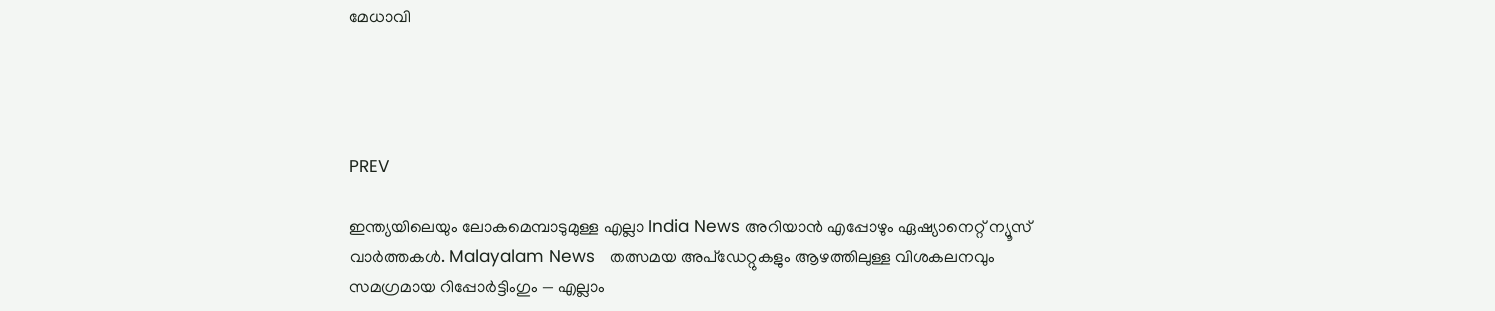മേധാവി




PREV

ഇന്ത്യയിലെയും ലോകമെമ്പാടുമുള്ള എല്ലാ India News അറിയാൻ എപ്പോഴും ഏഷ്യാനെറ്റ് ന്യൂസ് വാർത്തകൾ. Malayalam News   തത്സമയ അപ്‌ഡേറ്റുകളും ആഴത്തിലുള്ള വിശകലനവും സമഗ്രമായ റിപ്പോർട്ടിംഗും — എല്ലാം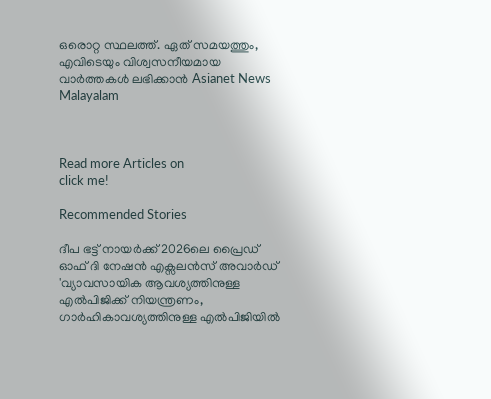ഒരൊറ്റ സ്ഥലത്ത്. ഏത് സമയത്തും, എവിടെയും വിശ്വസനീയമായ വാർത്തകൾ ലഭിക്കാൻ Asianet News Malayalam



Read more Articles on
click me!

Recommended Stories

ദീപ ഭട്ട് നായര്‍ക്ക് 2026ലെ പ്രൈഡ് ഓഫ് ദി നേഷൻ എക്സലന്‍സ് അവാര്‍ഡ്
'വ്യാവസായിക ആവശ്യത്തിനുള്ള എൽപിജിക്ക് നിയന്ത്രണം, ഗാർഹികാവശ്യത്തിനുള്ള എൽപിജിയിൽ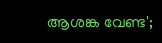ആശങ്ക വേണ്ട';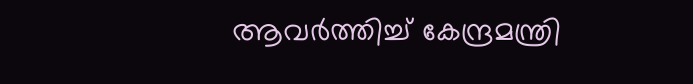ആവർത്തിച്ച് കേന്ദ്രമന്ത്രി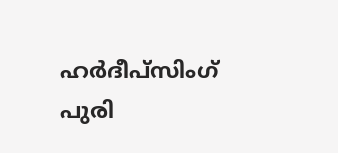ഹർദീപ്സിംഗ് പുരി